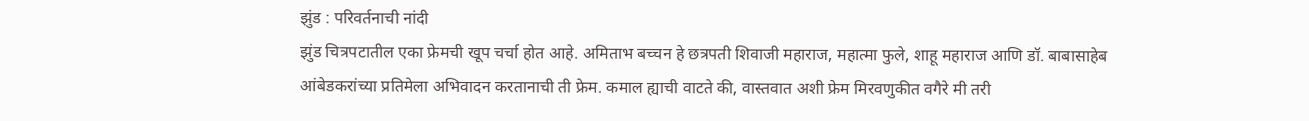झुंड : परिवर्तनाची नांदी
झुंड चित्रपटातील एका फ्रेमची खूप चर्चा होत आहे. अमिताभ बच्चन हे छत्रपती शिवाजी महाराज, महात्मा फुले, शाहू महाराज आणि डॉ. बाबासाहेब आंबेडकरांच्या प्रतिमेला अभिवादन करतानाची ती फ्रेम. कमाल ह्याची वाटते की, वास्तवात अशी फ्रेम मिरवणुकीत वगैरे मी तरी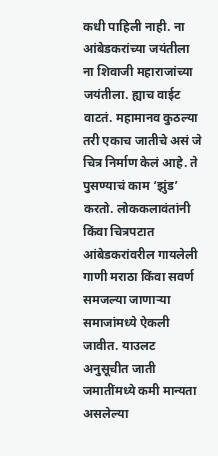कधी पाहिली नाही. ना आंबेडकरांच्या जयंतीला ना शिवाजी महाराजांच्या जयंतीला. ह्याच वाईट वाटतं. महामानव कुठल्या तरी एकाच जातीचे असं जे चित्र निर्माण केलं आहे. ते पुसण्याचं काम ‘झुंड’ करतो. लोककलावंतांनी किंवा चित्रपटात आंबेडकरांवरील गायलेली गाणी मराठा किंवा सवर्ण समजल्या जाणाऱ्या समाजांमध्ये ऐकली जावीत. याउलट अनुसूचीत जाती जमातींमध्ये कमी मान्यता असलेल्या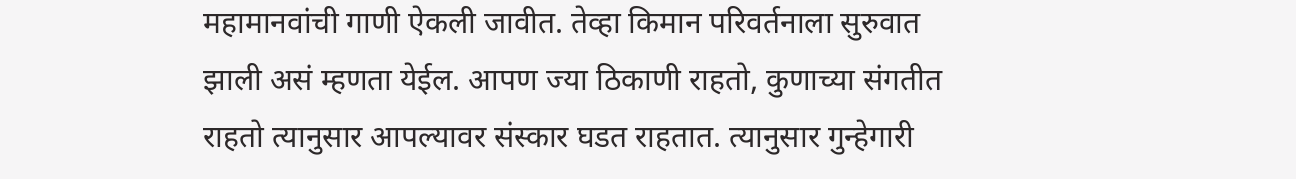महामानवांची गाणी ऐकली जावीत. तेव्हा किमान परिवर्तनाला सुरुवात झाली असं म्हणता येईल. आपण ज्या ठिकाणी राहतो, कुणाच्या संगतीत राहतो त्यानुसार आपल्यावर संस्कार घडत राहतात. त्यानुसार गुन्हेगारी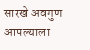सारखे अवगुण आपल्याला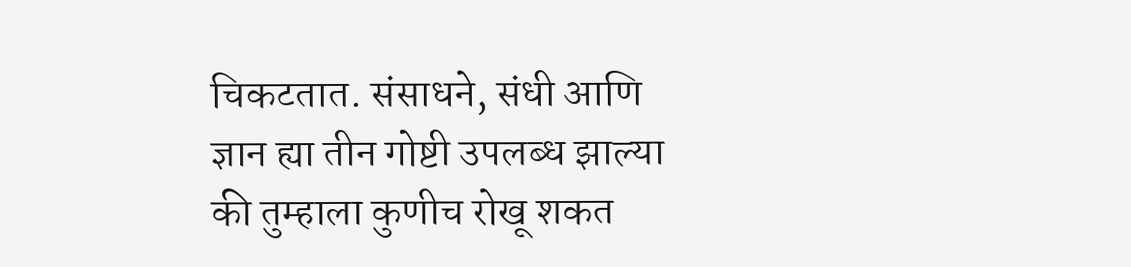चिकटतात. संसाधने, संधी आणि ज्ञान ह्या तीन गोष्टी उपलब्ध झाल्या की तुम्हाला कुणीच रोखू शकत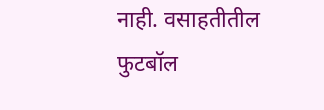नाही. वसाहतीतील फुटबॉल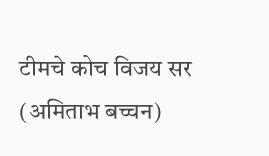टीमचे कोच विजय सर (अमिताभ बच्चन)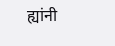ह्यांनी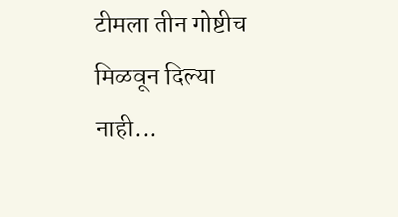टीमला तीन गोष्टीच मिळवून दिल्या नाही...